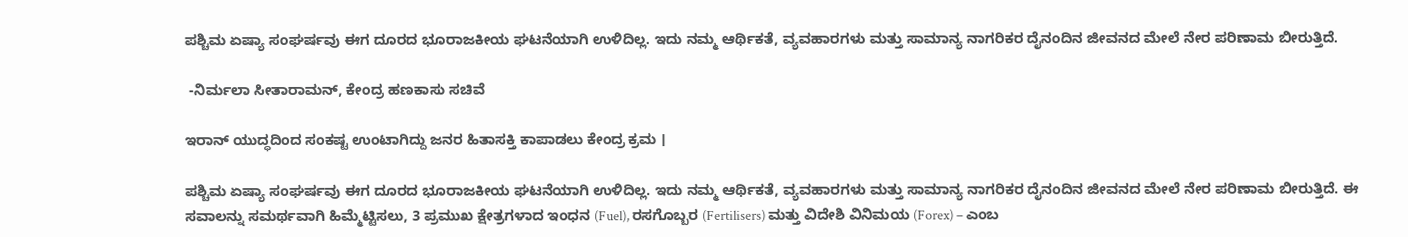ಪಶ್ಚಿಮ ಏಷ್ಯಾ ಸಂಘರ್ಷವು ಈಗ ದೂರದ ಭೂರಾಜಕೀಯ ಘಟನೆಯಾಗಿ ಉಳಿದಿಲ್ಲ. ಇದು ನಮ್ಮ ಆರ್ಥಿಕತೆ, ವ್ಯವಹಾರಗಳು ಮತ್ತು ಸಾಮಾನ್ಯ ನಾಗರಿಕರ ದೈನಂದಿನ ಜೀವನದ ಮೇಲೆ ನೇರ ಪರಿಣಾಮ ಬೀರುತ್ತಿದೆ.

 -ನಿರ್ಮಲಾ ಸೀತಾರಾಮನ್‌, ಕೇಂದ್ರ ಹಣಕಾಸು ಸಚಿವೆ

ಇರಾನ್‌ ಯುದ್ಧದಿಂದ ಸಂಕಷ್ಟ ಉಂಟಾಗಿದ್ದು ಜನರ ಹಿತಾಸಕ್ತಿ ಕಾಪಾಡಲು ಕೇಂದ್ರ ಕ್ರಮ ।

ಪಶ್ಚಿಮ ಏಷ್ಯಾ ಸಂಘರ್ಷವು ಈಗ ದೂರದ ಭೂರಾಜಕೀಯ ಘಟನೆಯಾಗಿ ಉಳಿದಿಲ್ಲ. ಇದು ನಮ್ಮ ಆರ್ಥಿಕತೆ, ವ್ಯವಹಾರಗಳು ಮತ್ತು ಸಾಮಾನ್ಯ ನಾಗರಿಕರ ದೈನಂದಿನ ಜೀವನದ ಮೇಲೆ ನೇರ ಪರಿಣಾಮ ಬೀರುತ್ತಿದೆ. ಈ ಸವಾಲನ್ನು ಸಮರ್ಥವಾಗಿ ಹಿಮ್ಮೆಟ್ಟಿಸಲು, 3 ಪ್ರಮುಖ ಕ್ಷೇತ್ರಗಳಾದ ಇಂಧನ (Fuel), ರಸಗೊಬ್ಬರ (Fertilisers) ಮತ್ತು ವಿದೇಶಿ ವಿನಿಮಯ (Forex) – ಎಂಬ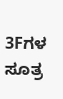3Fಗಳ ಸೂತ್ರ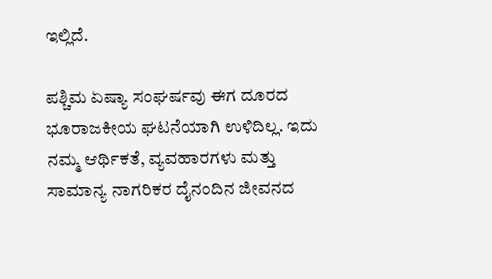ಇಲ್ಲಿದೆ.

ಪಶ್ಚಿಮ ಏಷ್ಯಾ ಸಂಘರ್ಷವು ಈಗ ದೂರದ ಭೂರಾಜಕೀಯ ಘಟನೆಯಾಗಿ ಉಳಿದಿಲ್ಲ. ಇದು ನಮ್ಮ ಆರ್ಥಿಕತೆ, ವ್ಯವಹಾರಗಳು ಮತ್ತು ಸಾಮಾನ್ಯ ನಾಗರಿಕರ ದೈನಂದಿನ ಜೀವನದ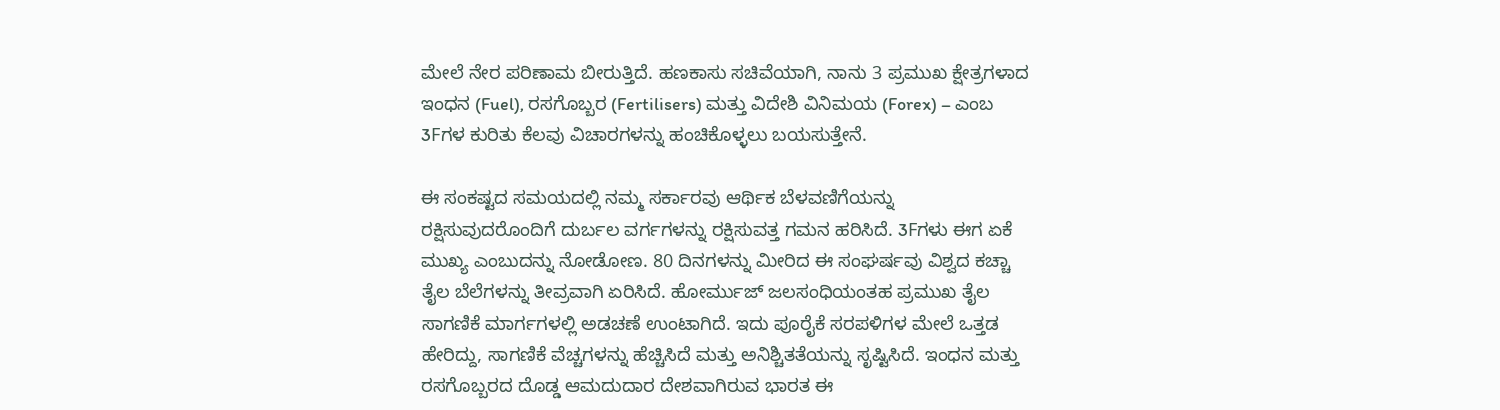ಮೇಲೆ ನೇರ ಪರಿಣಾಮ ಬೀರುತ್ತಿದೆ. ಹಣಕಾಸು ಸಚಿವೆಯಾಗಿ, ನಾನು 3 ಪ್ರಮುಖ ಕ್ಷೇತ್ರಗಳಾದ ಇಂಧನ (Fuel), ರಸಗೊಬ್ಬರ (Fertilisers) ಮತ್ತು ವಿದೇಶಿ ವಿನಿಮಯ (Forex) – ಎಂಬ 3Fಗಳ ಕುರಿತು ಕೆಲವು ವಿಚಾರಗಳನ್ನು ಹಂಚಿಕೊಳ್ಳಲು ಬಯಸುತ್ತೇನೆ.

ಈ ಸಂಕಷ್ಟದ ಸಮಯದಲ್ಲಿ ನಮ್ಮ ಸರ್ಕಾರವು ಆರ್ಥಿಕ ಬೆಳವಣಿಗೆಯನ್ನು ರಕ್ಷಿಸುವುದರೊಂದಿಗೆ ದುರ್ಬಲ ವರ್ಗಗಳನ್ನು ರಕ್ಷಿಸುವತ್ತ ಗಮನ ಹರಿಸಿದೆ. 3Fಗಳು ಈಗ ಏಕೆ ಮುಖ್ಯ ಎಂಬುದನ್ನು ನೋಡೋಣ. 80 ದಿನಗಳನ್ನು ಮೀರಿದ ಈ ಸಂಘರ್ಷವು ವಿಶ್ವದ ಕಚ್ಚಾ ತೈಲ ಬೆಲೆಗಳನ್ನು ತೀವ್ರವಾಗಿ ಏರಿಸಿದೆ. ಹೋರ್ಮುಜ್ ಜಲಸಂಧಿಯಂತಹ ಪ್ರಮುಖ ತೈಲ ಸಾಗಣಿಕೆ ಮಾರ್ಗಗಳಲ್ಲಿ ಅಡಚಣೆ ಉಂಟಾಗಿದೆ. ಇದು ಪೂರೈಕೆ ಸರಪಳಿಗಳ ಮೇಲೆ ಒತ್ತಡ ಹೇರಿದ್ದು, ಸಾಗಣಿಕೆ ವೆಚ್ಚಗಳನ್ನು ಹೆಚ್ಚಿಸಿದೆ ಮತ್ತು ಅನಿಶ್ಚಿತತೆಯನ್ನು ಸೃಷ್ಟಿಸಿದೆ. ಇಂಧನ ಮತ್ತು ರಸಗೊಬ್ಬರದ ದೊಡ್ಡ ಆಮದುದಾರ ದೇಶವಾಗಿರುವ ಭಾರತ ಈ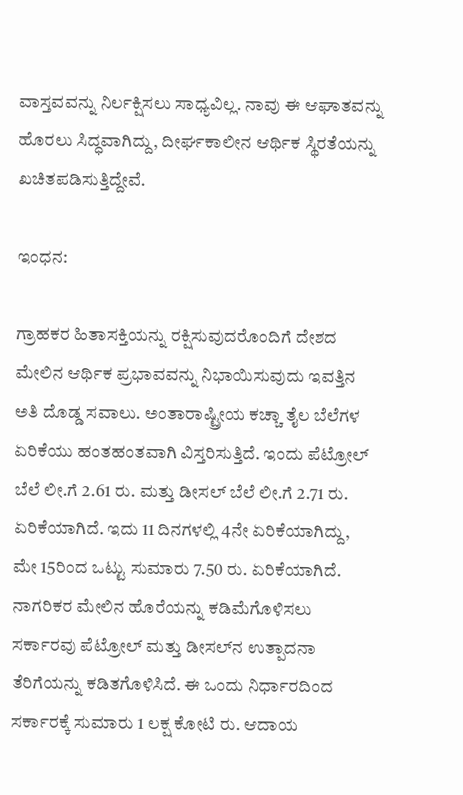ವಾಸ್ತವವನ್ನು ನಿರ್ಲಕ್ಷಿಸಲು ಸಾಧ್ಯವಿಲ್ಲ. ನಾವು ಈ ಆಘಾತವನ್ನು ಹೊರಲು ಸಿದ್ಧವಾಗಿದ್ದು, ದೀರ್ಘಕಾಲೀನ ಆರ್ಥಿಕ ಸ್ಥಿರತೆಯನ್ನು ಖಚಿತಪಡಿಸುತ್ತಿದ್ದೇವೆ.

ಇಂಧನ:

ಗ್ರಾಹಕರ ಹಿತಾಸಕ್ತಿಯನ್ನು ರಕ್ಷಿಸುವುದರೊಂದಿಗೆ ದೇಶದ ಮೇಲಿನ ಆರ್ಥಿಕ ಪ್ರಭಾವವನ್ನು ನಿಭಾಯಿಸುವುದು ಇವತ್ತಿನ ಅತಿ ದೊಡ್ಡ ಸವಾಲು. ಅಂತಾರಾಷ್ಟ್ರೀಯ ಕಚ್ಚಾ ತೈಲ ಬೆಲೆಗಳ ಏರಿಕೆಯು ಹಂತಹಂತವಾಗಿ ವಿಸ್ತರಿಸುತ್ತಿದೆ. ಇಂದು ಪೆಟ್ರೋಲ್ ಬೆಲೆ ಲೀ.ಗೆ 2.61 ರು. ಮತ್ತು ಡೀಸಲ್ ಬೆಲೆ ಲೀ.ಗೆ 2.71 ರು. ಏರಿಕೆಯಾಗಿದೆ. ಇದು 11 ದಿನಗಳಲ್ಲಿ 4ನೇ ಏರಿಕೆಯಾಗಿದ್ದು, ಮೇ 15ರಿಂದ ಒಟ್ಟು ಸುಮಾರು 7.50 ರು. ಏರಿಕೆಯಾಗಿದೆ. ನಾಗರಿಕರ ಮೇಲಿನ ಹೊರೆಯನ್ನು ಕಡಿಮೆಗೊಳಿಸಲು ಸರ್ಕಾರವು ಪೆಟ್ರೋಲ್ ಮತ್ತು ಡೀಸಲ್‌ನ ಉತ್ಪಾದನಾ ತೆರಿಗೆಯನ್ನು ಕಡಿತಗೊಳಿಸಿದೆ. ಈ ಒಂದು ನಿರ್ಧಾರದಿಂದ ಸರ್ಕಾರಕ್ಕೆ ಸುಮಾರು 1 ಲಕ್ಷ ಕೋಟಿ ರು. ಆದಾಯ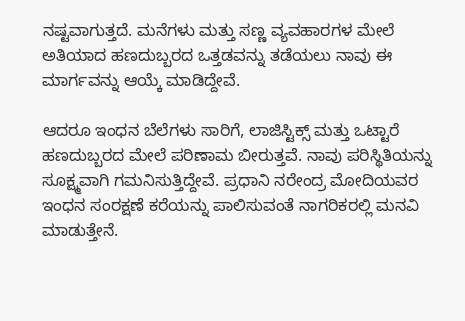ನಷ್ಟವಾಗುತ್ತದೆ. ಮನೆಗಳು ಮತ್ತು ಸಣ್ಣ ವ್ಯವಹಾರಗಳ ಮೇಲೆ ಅತಿಯಾದ ಹಣದುಬ್ಬರದ ಒತ್ತಡವನ್ನು ತಡೆಯಲು ನಾವು ಈ ಮಾರ್ಗವನ್ನು ಆಯ್ಕೆ ಮಾಡಿದ್ದೇವೆ.

ಆದರೂ ಇಂಧನ ಬೆಲೆಗಳು ಸಾರಿಗೆ, ಲಾಜಿಸ್ಟಿಕ್ಸ್ ಮತ್ತು ಒಟ್ಟಾರೆ ಹಣದುಬ್ಬರದ ಮೇಲೆ ಪರಿಣಾಮ ಬೀರುತ್ತವೆ. ನಾವು ಪರಿಸ್ಥಿತಿಯನ್ನು ಸೂಕ್ಷ್ಮವಾಗಿ ಗಮನಿಸುತ್ತಿದ್ದೇವೆ. ಪ್ರಧಾನಿ ನರೇಂದ್ರ ಮೋದಿಯವರ ಇಂಧನ ಸಂರಕ್ಷಣೆ ಕರೆಯನ್ನು ಪಾಲಿಸುವಂತೆ ನಾಗರಿಕರಲ್ಲಿ ಮನವಿ ಮಾಡುತ್ತೇನೆ.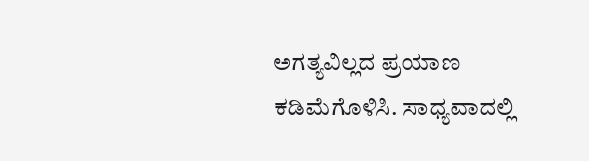ಅಗತ್ಯವಿಲ್ಲದ ಪ್ರಯಾಣ ಕಡಿಮೆಗೊಳಿಸಿ. ಸಾಧ್ಯವಾದಲ್ಲಿ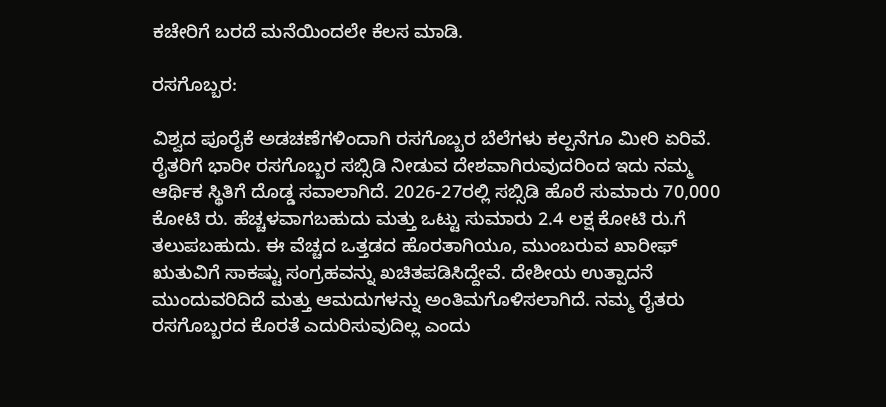ಕಚೇರಿಗೆ ಬರದೆ ಮನೆಯಿಂದಲೇ ಕೆಲಸ ಮಾಡಿ.

ರಸಗೊಬ್ಬರ:

ವಿಶ್ವದ ಪೂರೈಕೆ ಅಡಚಣೆಗಳಿಂದಾಗಿ ರಸಗೊಬ್ಬರ ಬೆಲೆಗಳು ಕಲ್ಪನೆಗೂ ಮೀರಿ ಏರಿವೆ. ರೈತರಿಗೆ ಭಾರೀ ರಸಗೊಬ್ಬರ ಸಬ್ಸಿಡಿ ನೀಡುವ ದೇಶವಾಗಿರುವುದರಿಂದ ಇದು ನಮ್ಮ ಆರ್ಥಿಕ ಸ್ಥಿತಿಗೆ ದೊಡ್ಡ ಸವಾಲಾಗಿದೆ. 2026-27ರಲ್ಲಿ ಸಬ್ಸಿಡಿ ಹೊರೆ ಸುಮಾರು 70,000 ಕೋಟಿ ರು. ಹೆಚ್ಚಳವಾಗಬಹುದು ಮತ್ತು ಒಟ್ಟು ಸುಮಾರು 2.4 ಲಕ್ಷ ಕೋಟಿ ರು.ಗೆ ತಲುಪಬಹುದು. ಈ ವೆಚ್ಚದ ಒತ್ತಡದ ಹೊರತಾಗಿಯೂ, ಮುಂಬರುವ ಖಾರೀಫ್ ಋತುವಿಗೆ ಸಾಕಷ್ಟು ಸಂಗ್ರಹವನ್ನು ಖಚಿತಪಡಿಸಿದ್ದೇವೆ. ದೇಶೀಯ ಉತ್ಪಾದನೆ ಮುಂದುವರಿದಿದೆ ಮತ್ತು ಆಮದುಗಳನ್ನು ಅಂತಿಮಗೊಳಿಸಲಾಗಿದೆ. ನಮ್ಮ ರೈತರು ರಸಗೊಬ್ಬರದ ಕೊರತೆ ಎದುರಿಸುವುದಿಲ್ಲ ಎಂದು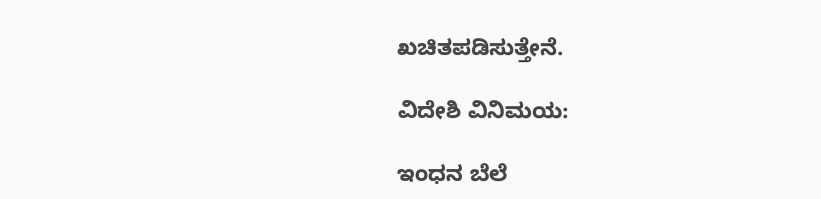ಖಚಿತಪಡಿಸುತ್ತೇನೆ.

ವಿದೇಶಿ ವಿನಿಮಯ:

ಇಂಧನ ಬೆಲೆ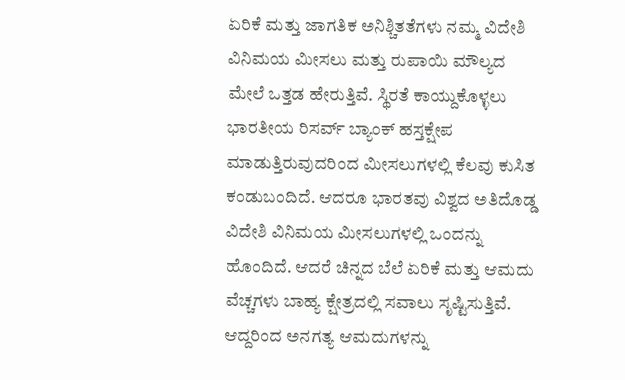ಏರಿಕೆ ಮತ್ತು ಜಾಗತಿಕ ಅನಿಶ್ಚಿತತೆಗಳು ನಮ್ಮ ವಿದೇಶಿ ವಿನಿಮಯ ಮೀಸಲು ಮತ್ತು ರುಪಾಯಿ ಮೌಲ್ಯದ ಮೇಲೆ ಒತ್ತಡ ಹೇರುತ್ತಿವೆ. ಸ್ಥಿರತೆ ಕಾಯ್ದುಕೊಳ್ಳಲು ಭಾರತೀಯ ರಿಸರ್ವ್ ಬ್ಯಾಂಕ್ ಹಸ್ತಕ್ಷೇಪ ಮಾಡುತ್ತಿರುವುದರಿಂದ ಮೀಸಲುಗಳಲ್ಲಿ ಕೆಲವು ಕುಸಿತ ಕಂಡುಬಂದಿದೆ. ಆದರೂ ಭಾರತವು ವಿಶ್ವದ ಅತಿದೊಡ್ಡ ವಿದೇಶಿ ವಿನಿಮಯ ಮೀಸಲುಗಳಲ್ಲಿ ಒಂದನ್ನು ಹೊಂದಿದೆ. ಆದರೆ ಚಿನ್ನದ ಬೆಲೆ ಏರಿಕೆ ಮತ್ತು ಆಮದು ವೆಚ್ಚಗಳು ಬಾಹ್ಯ ಕ್ಷೇತ್ರದಲ್ಲಿ ಸವಾಲು ಸೃಷ್ಟಿಸುತ್ತಿವೆ. ಆದ್ದರಿಂದ ಅನಗತ್ಯ ಆಮದುಗಳನ್ನು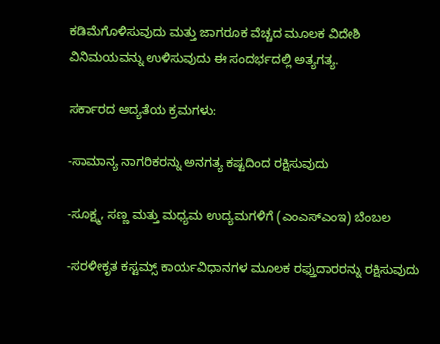ಕಡಿಮೆಗೊಳಿಸುವುದು ಮತ್ತು ಜಾಗರೂಕ ವೆಚ್ಚದ ಮೂಲಕ ವಿದೇಶಿ ವಿನಿಮಯವನ್ನು ಉಳಿಸುವುದು ಈ ಸಂದರ್ಭದಲ್ಲಿ ಅತ್ಯಗತ್ಯ.

ಸರ್ಕಾರದ ಆದ್ಯತೆಯ ಕ್ರಮಗಳು:

-ಸಾಮಾನ್ಯ ನಾಗರಿಕರನ್ನು ಅನಗತ್ಯ ಕಷ್ಟದಿಂದ ರಕ್ಷಿಸುವುದು

-ಸೂಕ್ಷ್ಮ, ಸಣ್ಣ ಮತ್ತು ಮಧ್ಯಮ ಉದ್ಯಮಗಳಿಗೆ (ಎಂಎಸ್‌ಎಂಇ) ಬೆಂಬಲ

-ಸರಳೀಕೃತ ಕಸ್ಟಮ್ಸ್ ಕಾರ್ಯವಿಧಾನಗಳ ಮೂಲಕ ರಫ್ತುದಾರರನ್ನು ರಕ್ಷಿಸುವುದು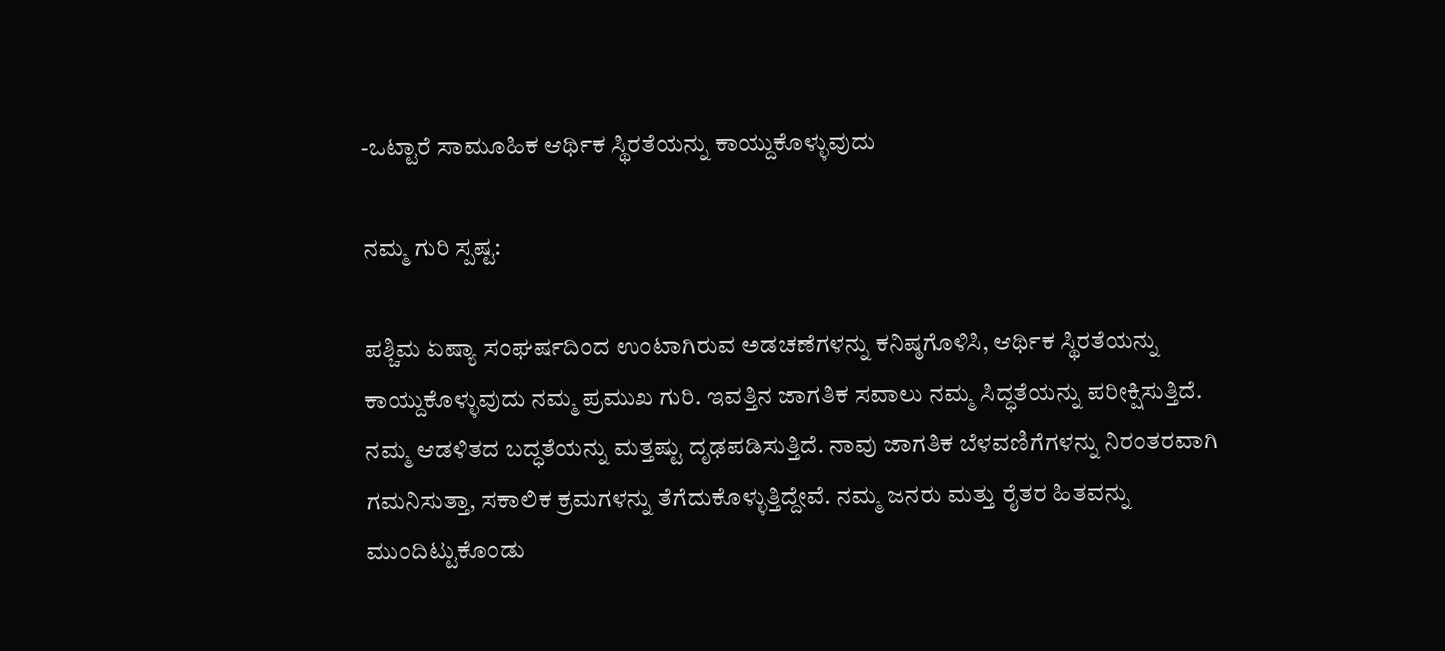-ಒಟ್ಟಾರೆ ಸಾಮೂಹಿಕ ಆರ್ಥಿಕ ಸ್ಥಿರತೆಯನ್ನು ಕಾಯ್ದುಕೊಳ್ಳುವುದು

ನಮ್ಮ ಗುರಿ ಸ್ಪಷ್ಟ:

ಪಶ್ಚಿಮ ಏಷ್ಯಾ ಸಂಘರ್ಷದಿಂದ ಉಂಟಾಗಿರುವ ಅಡಚಣೆಗಳನ್ನು ಕನಿಷ್ಠಗೊಳಿಸಿ, ಆರ್ಥಿಕ ಸ್ಥಿರತೆಯನ್ನು ಕಾಯ್ದುಕೊಳ್ಳುವುದು ನಮ್ಮ ಪ್ರಮುಖ ಗುರಿ. ಇವತ್ತಿನ ಜಾಗತಿಕ ಸವಾಲು ನಮ್ಮ ಸಿದ್ಧತೆಯನ್ನು ಪರೀಕ್ಷಿಸುತ್ತಿದೆ. ನಮ್ಮ ಆಡಳಿತದ ಬದ್ಧತೆಯನ್ನು ಮತ್ತಷ್ಟು ದೃಢಪಡಿಸುತ್ತಿದೆ. ನಾವು ಜಾಗತಿಕ ಬೆಳವಣಿಗೆಗಳನ್ನು ನಿರಂತರವಾಗಿ ಗಮನಿಸುತ್ತಾ, ಸಕಾಲಿಕ ಕ್ರಮಗಳನ್ನು ತೆಗೆದುಕೊಳ್ಳುತ್ತಿದ್ದೇವೆ. ನಮ್ಮ ಜನರು ಮತ್ತು ರೈತರ ಹಿತವನ್ನು ಮುಂದಿಟ್ಟುಕೊಂಡು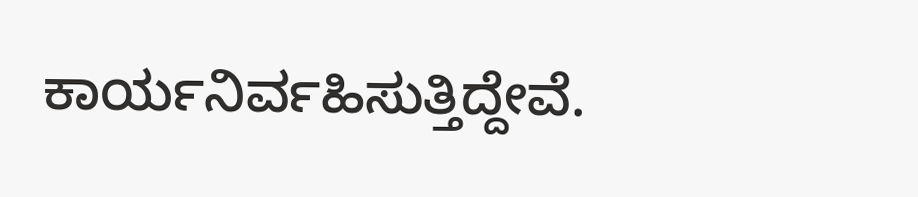ಕಾರ್ಯನಿರ್ವಹಿಸುತ್ತಿದ್ದೇವೆ.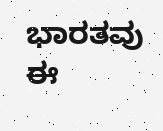ಭಾರತವು ಈ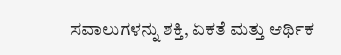ಸವಾಲುಗಳನ್ನು ಶಕ್ತಿ, ಏಕತೆ ಮತ್ತು ಆರ್ಥಿಕ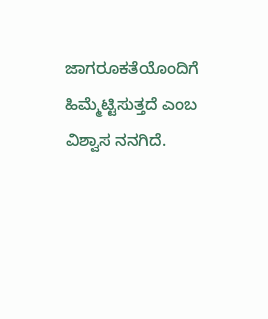ಜಾಗರೂಕತೆಯೊಂದಿಗೆ ಹಿಮ್ಮೆಟ್ಟಿಸುತ್ತದೆ ಎಂಬ ವಿಶ್ವಾಸ ನನಗಿದೆ.